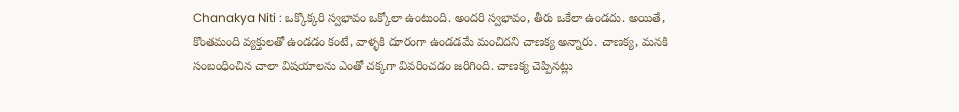Chanakya Niti : ఒక్కొక్కరి స్వభావం ఒక్కోలా ఉంటుంది. అందరి స్వభావం, తీరు ఒకేలా ఉండదు. అయితే, కొంతమంది వ్యక్తులతో ఉండడం కంటే, వాళ్ళకి దూరంగా ఉండడమే మంచిదని చాణక్య అన్నారు. చాణక్య, మనకి సంబంధించిన చాలా విషయాలను ఎంతో చక్కగా వివరించడం జరిగింది. చాణక్య చెప్పినట్లు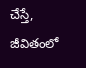చేస్తే, జీవితంలో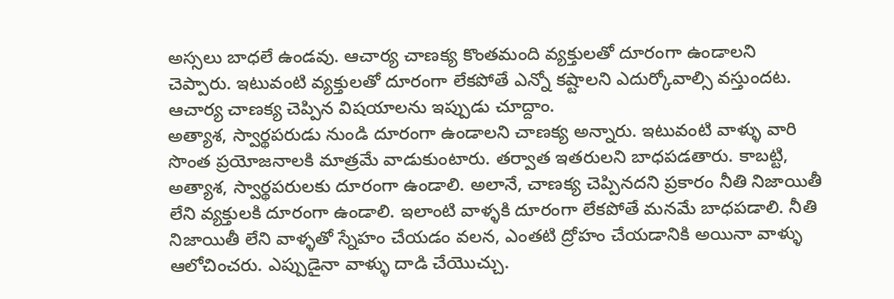అస్సలు బాధలే ఉండవు. ఆచార్య చాణక్య కొంతమంది వ్యక్తులతో దూరంగా ఉండాలని చెప్పారు. ఇటువంటి వ్యక్తులతో దూరంగా లేకపోతే ఎన్నో కష్టాలని ఎదుర్కోవాల్సి వస్తుందట. ఆచార్య చాణక్య చెప్పిన విషయాలను ఇప్పుడు చూద్దాం.
అత్యాశ, స్వార్థపరుడు నుండి దూరంగా ఉండాలని చాణక్య అన్నారు. ఇటువంటి వాళ్ళు వారి సొంత ప్రయోజనాలకి మాత్రమే వాడుకుంటారు. తర్వాత ఇతరులని బాధపడతారు. కాబట్టి, అత్యాశ, స్వార్థపరులకు దూరంగా ఉండాలి. అలానే, చాణక్య చెప్పినదని ప్రకారం నీతి నిజాయితీ లేని వ్యక్తులకి దూరంగా ఉండాలి. ఇలాంటి వాళ్ళకి దూరంగా లేకపోతే మనమే బాధపడాలి. నీతి నిజాయితీ లేని వాళ్ళతో స్నేహం చేయడం వలన, ఎంతటి ద్రోహం చేయడానికి అయినా వాళ్ళు ఆలోచించరు. ఎప్పుడైనా వాళ్ళు దాడి చేయొచ్చు.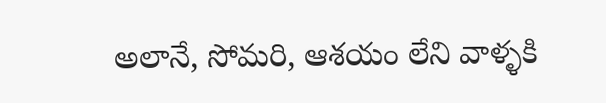అలానే, సోమరి, ఆశయం లేని వాళ్ళకి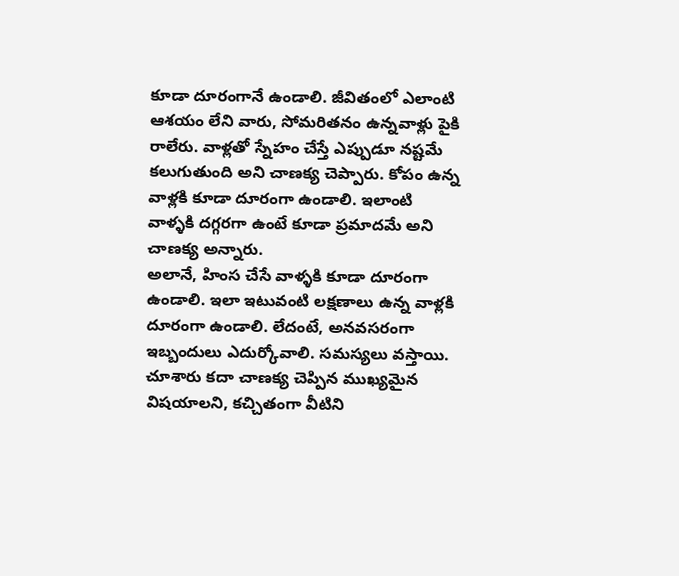కూడా దూరంగానే ఉండాలి. జీవితంలో ఎలాంటి ఆశయం లేని వారు, సోమరితనం ఉన్నవాళ్లు పైకి రాలేరు. వాళ్లతో స్నేహం చేస్తే ఎప్పుడూ నష్టమే కలుగుతుంది అని చాణక్య చెప్పారు. కోపం ఉన్న వాళ్లకి కూడా దూరంగా ఉండాలి. ఇలాంటి వాళ్ళకి దగ్గరగా ఉంటే కూడా ప్రమాదమే అని చాణక్య అన్నారు.
అలానే, హింస చేసే వాళ్ళకి కూడా దూరంగా ఉండాలి. ఇలా ఇటువంటి లక్షణాలు ఉన్న వాళ్లకి దూరంగా ఉండాలి. లేదంటే, అనవసరంగా ఇబ్బందులు ఎదుర్కోవాలి. సమస్యలు వస్తాయి. చూశారు కదా చాణక్య చెప్పిన ముఖ్యమైన విషయాలని, కచ్చితంగా వీటిని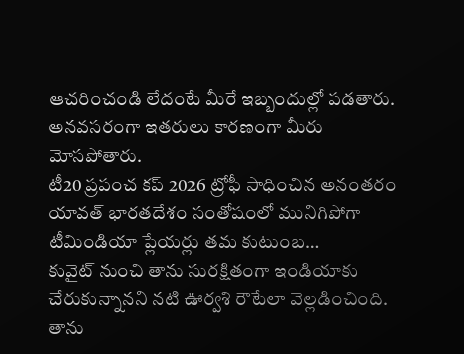ఆచరించండి లేదంటే మీరే ఇబ్బందుల్లో పడతారు. అనవసరంగా ఇతరులు కారణంగా మీరు మోసపోతారు.
టీ20 ప్రపంచ కప్ 2026 ట్రోఫీ సాధించిన అనంతరం యావత్ భారతదేశం సంతోషంలో మునిగిపోగా టీమిండియా ప్లేయర్లు తమ కుటుంబ…
కువైట్ నుంచి తాను సురక్షితంగా ఇండియాకు చేరుకున్నానని నటి ఊర్వశి రౌటేలా వెల్లడించింది. తాను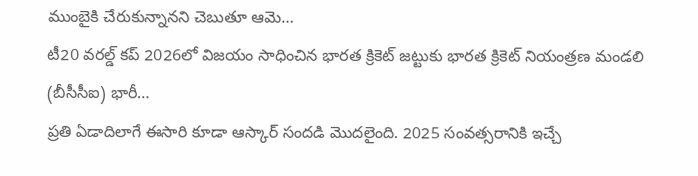ముంబైకి చేరుకున్నానని చెబుతూ ఆమె…
టీ20 వరల్డ్ కప్ 2026లో విజయం సాధించిన భారత క్రికెట్ జట్టుకు భారత క్రికెట్ నియంత్రణ మండలి (బీసీసీఐ) భారీ…
ప్రతి ఏడాదిలాగే ఈసారి కూడా ఆస్కార్ సందడి మొదలైంది. 2025 సంవత్సరానికి ఇచ్చే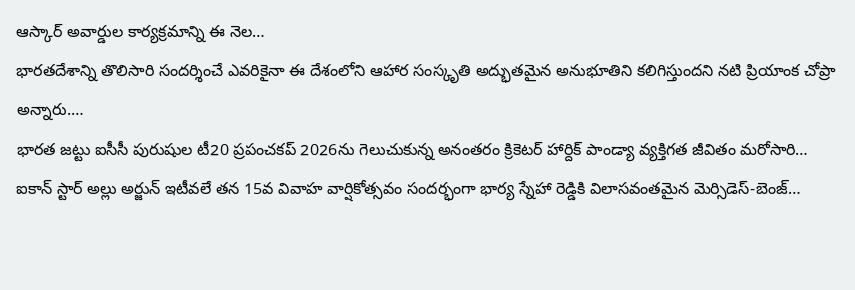ఆస్కార్ అవార్డుల కార్యక్రమాన్ని ఈ నెల…
భారతదేశాన్ని తొలిసారి సందర్శించే ఎవరికైనా ఈ దేశంలోని ఆహార సంస్కృతి అద్భుతమైన అనుభూతిని కలిగిస్తుందని నటి ప్రియాంక చోప్రా అన్నారు.…
భారత జట్టు ఐసీసీ పురుషుల టీ20 ప్రపంచకప్ 2026ను గెలుచుకున్న అనంతరం క్రికెటర్ హార్దిక్ పాండ్యా వ్యక్తిగత జీవితం మరోసారి…
ఐకాన్ స్టార్ అల్లు అర్జున్ ఇటీవలే తన 15వ వివాహ వార్షికోత్సవం సందర్భంగా భార్య స్నేహా రెడ్డికి విలాసవంతమైన మెర్సిడెస్-బెంజ్…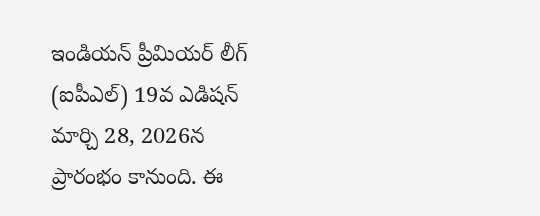ఇండియన్ ప్రీమియర్ లీగ్ (ఐపీఎల్) 19వ ఎడిషన్ మార్చి 28, 2026న ప్రారంభం కానుంది. ఈ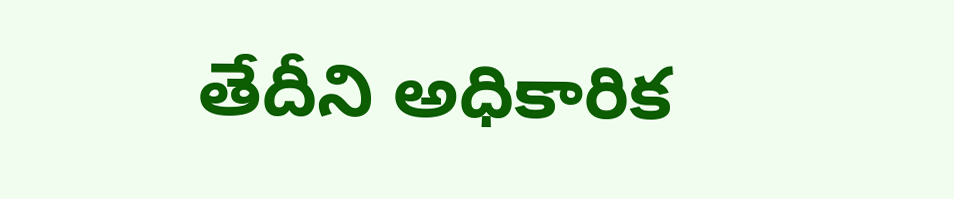తేదీని అధికారిక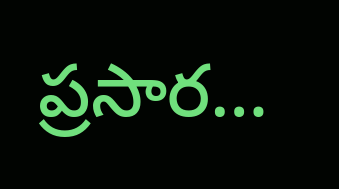ప్రసార…